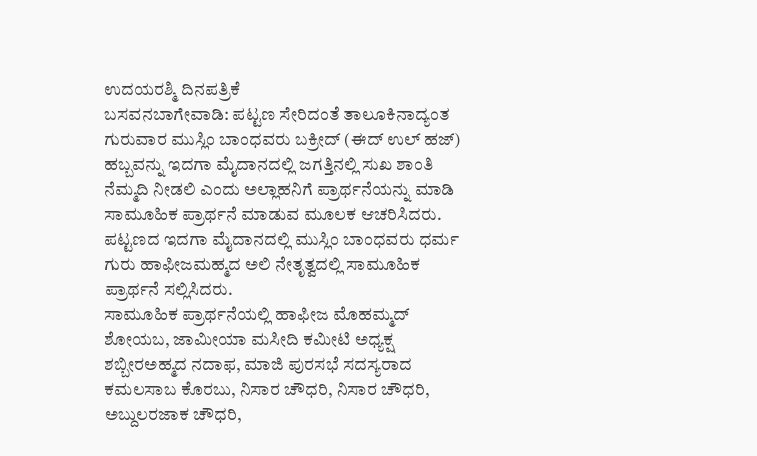ಉದಯರಶ್ಮಿ ದಿನಪತ್ರಿಕೆ
ಬಸವನಬಾಗೇವಾಡಿ: ಪಟ್ಟಣ ಸೇರಿದಂತೆ ತಾಲೂಕಿನಾದ್ಯಂತ ಗುರುವಾರ ಮುಸ್ಲಿಂ ಬಾಂಧವರು ಬಕ್ರೀದ್ (ಈದ್ ಉಲ್ ಹಜ್) ಹಬ್ಬವನ್ನು ಇದಗಾ ಮೈದಾನದಲ್ಲಿ ಜಗತ್ತಿನಲ್ಲಿ ಸುಖ ಶಾಂತಿ ನೆಮ್ಮದಿ ನೀಡಲಿ ಎಂದು ಅಲ್ಲಾಹನಿಗೆ ಪ್ರಾರ್ಥನೆಯನ್ನು ಮಾಡಿ ಸಾಮೂಹಿಕ ಪ್ರಾರ್ಥನೆ ಮಾಡುವ ಮೂಲಕ ಆಚರಿಸಿದರು.
ಪಟ್ಟಣದ ಇದಗಾ ಮೈದಾನದಲ್ಲಿ ಮುಸ್ಲಿಂ ಬಾಂಧವರು ಧರ್ಮ ಗುರು ಹಾಫೀಜಮಹ್ಮದ ಅಲಿ ನೇತೃತ್ವದಲ್ಲಿ ಸಾಮೂಹಿಕ ಪ್ರಾರ್ಥನೆ ಸಲ್ಲಿಸಿದರು.
ಸಾಮೂಹಿಕ ಪ್ರಾರ್ಥನೆಯಲ್ಲಿ ಹಾಫೀಜ ಮೊಹಮ್ಮದ್ ಶೋಯಬ, ಜಾಮೀಯಾ ಮಸೀದಿ ಕಮೀಟಿ ಅಧ್ಯಕ್ಷ ಶಬ್ಬೀರಅಹ್ಮದ ನದಾಫ, ಮಾಜಿ ಪುರಸಭೆ ಸದಸ್ಯರಾದ ಕಮಲಸಾಬ ಕೊರಬು, ನಿಸಾರ ಚೌಧರಿ, ನಿಸಾರ ಚೌಧರಿ, ಅಬ್ದುಲರಜಾಕ ಚೌಧರಿ,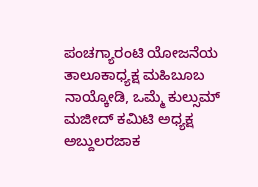ಪಂಚಗ್ಯಾರಂಟಿ ಯೋಜನೆಯ ತಾಲೂಕಾಧ್ಯಕ್ಷ ಮಹಿಬೂಬ ನಾಯ್ಕೋಡಿ, ಒಮ್ಮೆ ಕುಲ್ಸುಮ್ ಮಜೀದ್ ಕಮಿಟಿ ಅಧ್ಯಕ್ಷ ಅಬ್ದುಲರಜಾಕ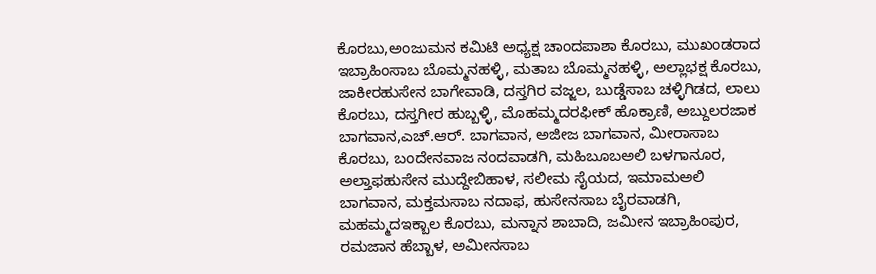ಕೊರಬು,ಅಂಜುಮನ ಕಮಿಟಿ ಅಧ್ಯಕ್ಷ ಚಾಂದಪಾಶಾ ಕೊರಬು, ಮುಖಂಡರಾದ ಇಬ್ರಾಹಿಂಸಾಬ ಬೊಮ್ಮನಹಳ್ಳಿ, ಮತಾಬ ಬೊಮ್ಮನಹಳ್ಳಿ, ಅಲ್ಲಾಭಕ್ಷ ಕೊರಬು, ಜಾಕೀರಹುಸೇನ ಬಾಗೇವಾಡಿ, ದಸ್ತಗಿರ ವಜ್ಜಲ, ಬುಡ್ಡೆಸಾಬ ಚಳ್ಳಿಗಿಡದ, ಲಾಲು ಕೊರಬು, ದಸ್ತಗೀರ ಹುಬ್ಬಳ್ಳಿ, ಮೊಹಮ್ಮದರಫೀಕ್ ಹೊಕ್ರಾಣಿ, ಅಬ್ದುಲರಜಾಕ ಬಾಗವಾನ,ಎಚ್.ಆರ್. ಬಾಗವಾನ, ಅಜೀಜ ಬಾಗವಾನ, ಮೀರಾಸಾಬ ಕೊರಬು, ಬಂದೇನವಾಜ ನಂದವಾಡಗಿ, ಮಹಿಬೂಬಅಲಿ ಬಳಗಾನೂರ, ಅಲ್ತಾಫಹುಸೇನ ಮುದ್ದೇಬಿಹಾಳ, ಸಲೀಮ ಸೈಯದ, ಇಮಾಮಅಲಿ ಬಾಗವಾನ, ಮಕ್ತಮಸಾಬ ನದಾಫ, ಹುಸೇನಸಾಬ ಬೈರವಾಡಗಿ, ಮಹಮ್ಮದಇಕ್ಬಾಲ ಕೊರಬು, ಮನ್ನಾನ ಶಾಬಾದಿ, ಜಮೀನ ಇಬ್ರಾಹಿಂಪುರ, ರಮಜಾನ ಹೆಬ್ಬಾಳ, ಅಮೀನಸಾಬ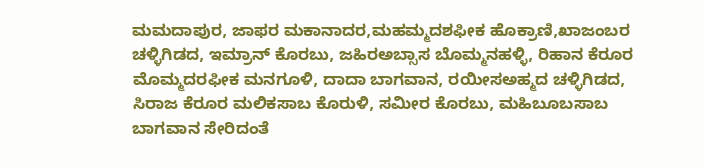ಮಮದಾಪುರ, ಜಾಫರ ಮಕಾನಾದರ,ಮಹಮ್ಮದಶಫೀಕ ಹೊಕ್ರಾಣಿ,ಖಾಜಂಬರ ಚಳ್ಳಿಗಿಡದ, ಇಮ್ರಾನ್ ಕೊರಬು, ಜಹಿರಅಬ್ಸಾಸ ಬೊಮ್ಮನಹಳ್ಳಿ, ರಿಹಾನ ಕೆರೂರ ಮೊಮ್ಮದರಫೀಕ ಮನಗೂಳಿ, ದಾದಾ ಬಾಗವಾನ, ರಯೀಸಅಹ್ಮದ ಚಳ್ಳಿಗಿಡದ, ಸಿರಾಜ ಕೆರೂರ ಮಲಿಕಸಾಬ ಕೊರುಳಿ, ಸಮೀರ ಕೊರಬು, ಮಹಿಬೂಬಸಾಬ ಬಾಗವಾನ ಸೇರಿದಂತೆ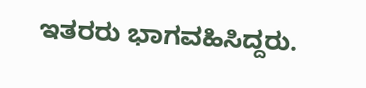ಇತರರು ಭಾಗವಹಿಸಿದ್ದರು.